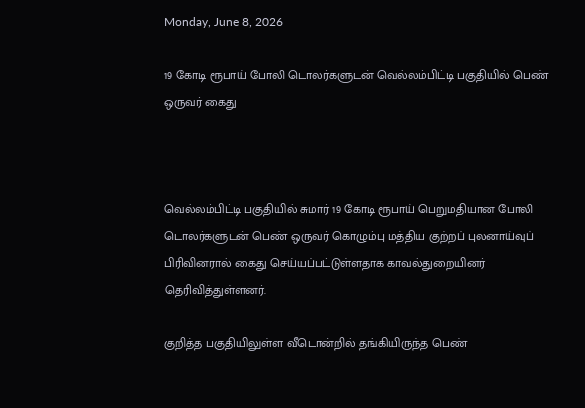Monday, June 8, 2026

19 கோடி ரூபாய் போலி டொலர்களுடன் வெல்லம்பிட்டி பகுதியில் பெண் ஒருவர் கைது



வெல்லம்பிட்டி பகுதியில் சுமார் 19 கோடி ரூபாய் பெறுமதியான போலி டொலர்களுடன் பெண் ஒருவர் கொழும்பு மத்திய குற்றப் புலனாய்வுப் பிரிவினரால் கைது செய்யப்பட்டுள்ளதாக காவல்துறையினர் தெரிவித்துள்ளனர்.

குறித்த பகுதியிலுள்ள வீடொன்றில் தங்கியிருந்த பெண்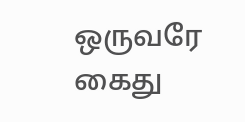ஒருவரே கைது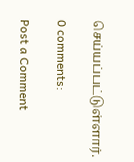செய்யப்பட்டுள்ளார்.

0 comments:

Post a Comment